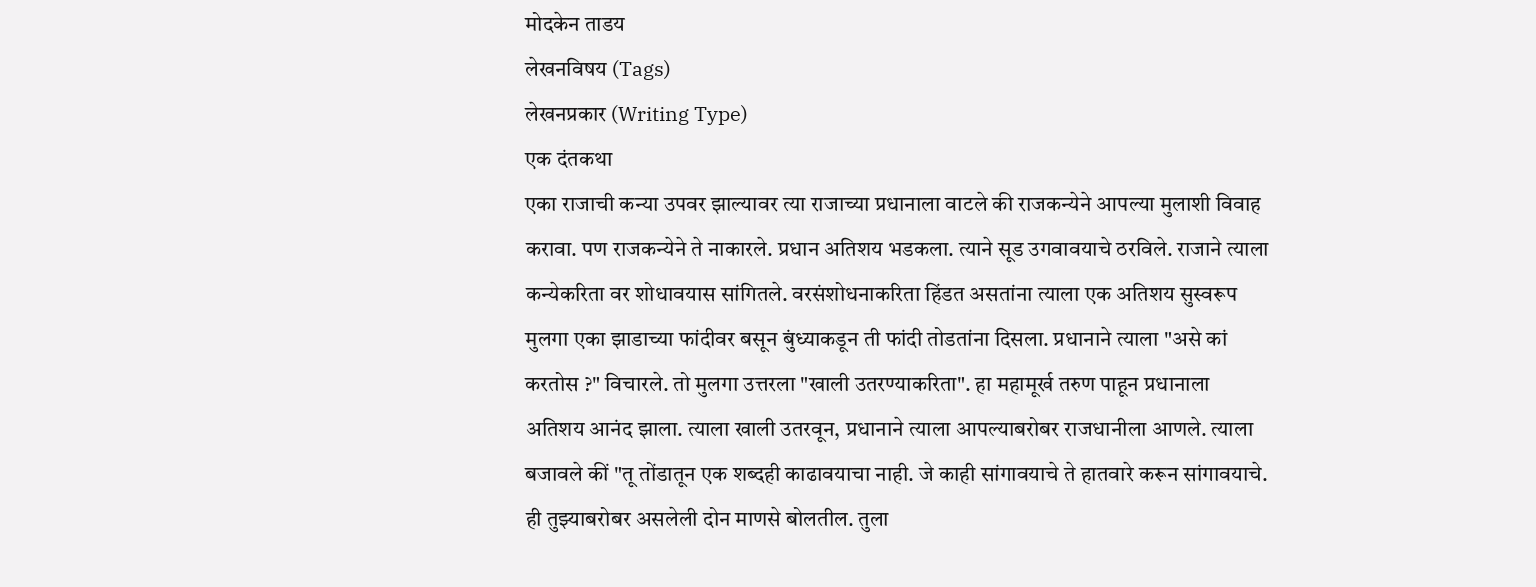मोदकेन ताडय
लेखनविषय (Tags)
लेखनप्रकार (Writing Type)
एक दंतकथा
एका राजाची कन्या उपवर झाल्यावर त्या राजाच्या प्रधानाला वाटले की राजकन्येने आपल्या मुलाशी विवाह करावा. पण राजकन्येने ते नाकारले. प्रधान अतिशय भडकला. त्याने सूड उगवावयाचे ठरविले. राजाने त्याला कन्येकरिता वर शोधावयास सांगितले. वरसंशोधनाकरिता हिंडत असतांना त्याला एक अतिशय सुस्वरूप मुलगा एका झाडाच्या फांदीवर बसून बुंध्याकडून ती फांदी तोडतांना दिसला. प्रधानाने त्याला "असे कां करतोस ?" विचारले. तो मुलगा उत्तरला "खाली उतरण्याकरिता". हा महामूर्ख तरुण पाहून प्रधानाला अतिशय आनंद झाला. त्याला खाली उतरवून, प्रधानाने त्याला आपल्याबरोबर राजधानीला आणले. त्याला बजावले कीं "तू तोंडातून एक शब्दही काढावयाचा नाही. जे काही सांगावयाचे ते हातवारे करून सांगावयाचे. ही तुझ्याबरोबर असलेली दोन माणसे बोलतील. तुला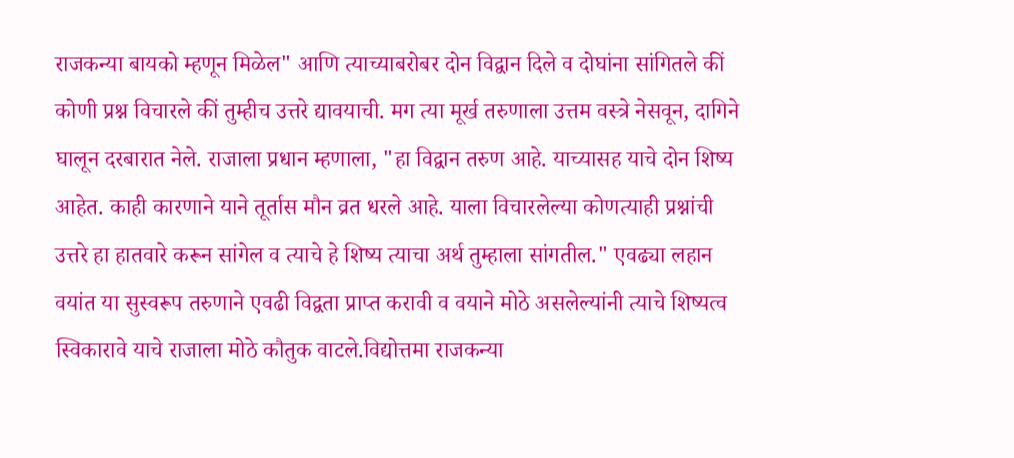राजकन्या बायको म्हणून मिळेल" आणि त्याच्याबरोबर दोन विद्वान दिले व दोघांना सांगितले कीं कोणी प्रश्न विचारले कीं तुम्हीच उत्तरे द्यावयाची. मग त्या मूर्ख तरुणाला उत्तम वस्त्रे नेसवून, दागिने घालून दरबारात नेले. राजाला प्रधान म्हणाला, "हा विद्वान तरुण आहे. याच्यासह याचे दोन शिष्य आहेत. काही कारणाने याने तूर्तास मौन व्रत धरले आहे. याला विचारलेल्या कोणत्याही प्रश्नांची उत्तरे हा हातवारे करून सांगेल व त्याचे हे शिष्य त्याचा अर्थ तुम्हाला सांगतील." एवढ्या लहान वयांत या सुस्वरूप तरुणाने एवढी विद्वता प्राप्त करावी व वयाने मोठे असलेल्यांनी त्याचे शिष्यत्व स्विकारावे याचे राजाला मोठे कौतुक वाटले.विद्योत्तमा राजकन्या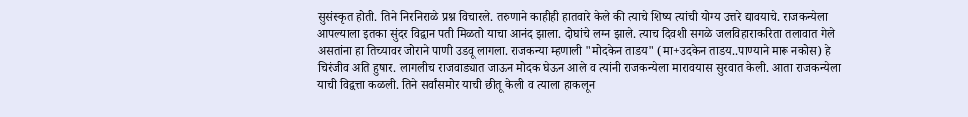सुसंस्कृत होती. तिने निरनिराळे प्रश्न विचारले. तरुणाने काहीही हातवारे केले की त्याचे शिष्य त्यांची योग्य उत्तरे द्यावयाचे. राजकन्येला आपल्याला इतका सुंदर विद्वान पती मिळतो याचा आनंद झाला. दोघांचे लग्न झाले. त्याच दिवशी सगळे जलविहाराकरिता तलावात गेले असतांना हा तिच्यावर जोराने पाणी उडवू लागला. राजकन्या म्हणाली "मोदकेन ताडय" (मा+उदकेन ताडय..पाण्याने मारू नकोस) हे चिरंजीव अति हुषार. लागलीच राजवाड्यात जाऊन मोदक घेऊन आले व त्यांनी राजकन्येला मारावयास सुरवात केली. आता राजकन्येला याची विद्वत्ता कळली. तिने सर्वांसमोर याची छीतू केली व त्याला हाकलून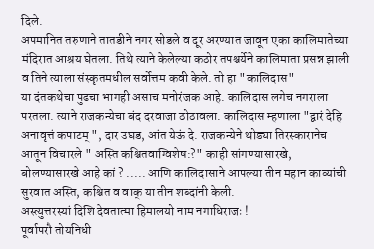दिले.
अपमानित तरुणाने तातडीने नगर सोडले व दूर अरण्यात जावून एका कालिमातेच्या मंदिरात आश्रय घेतला. तिथे त्याने केलेल्या कठोर तपश्चर्येने कालिमाता प्रसन्न झाली व तिने त्याला संस्कृतमधील सर्वोत्तम कवी केले. तो हा "कालिदास"
या दंतकथेचा पुढचा भागही असाच मनोरंजक आहे. कालिदास लगेच नगराला परतला. त्याने राजकन्येचा बंद दरवाजा ठोठावला. कालिदास म्हणाला "द्वारं देहि अनावृत्तं कपाटम् ", दार उघड, आंत येऊं दे. राजकन्येने थोड्या तिरस्कारानेच आतून विचारले " अस्ति कश्चितवाग्विशेष:?" काही सांगण्यासारखे, बोलण्यासारखे आहे कां ? ..... आणि कालिदासाने आपल्या तीन महान काव्यांची सुरवात अस्ति, कश्चित व वाक् या तीन शब्दांनी केली.
अस्त्युत्तरस्यां दिशि देवतात्मा हिमालयो नाम नगाधिराजः !
पूर्वापरौ तोयनिधी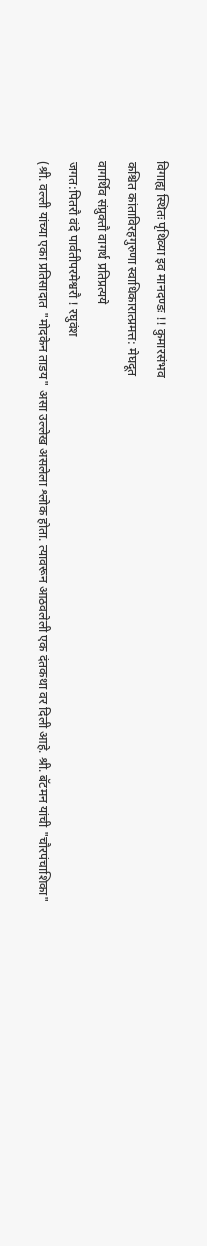विगाह्य स्थितः पृथिव्या इव मानदण्डः !! कुमारसंभव
कश्चित कांताविरहगुरुणा स्वाधिकारात्प्रमत्त: मेघदूत
वागर्थिव संप्रुक्तौ वागर्थ प्रतिप्रत्यये
जगत:पितरौ वंदे पार्वतीपरमेश्वरौ ! रघुवंश
(श्री. वल्ली यांच्या एका प्रतिसादात "मोदकेन ताडय" असा उल्लेख असलेला श्लोक होता. त्यावरून आठवलेली एक दंतकथा वर दिली आहे. श्री. बॅटमन यांची "चौरपंचाशिका"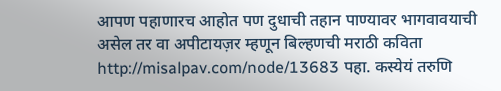आपण पहाणारच आहोत पण दुधाची तहान पाण्यावर भागवावयाची असेल तर वा अपीटायज़र म्हणून बिल्हणची मराठी कविता http://misalpav.com/node/13683 पहा. कस्येयं तरुणि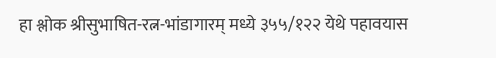हा श्लोक श्रीसुभाषित-रत्न-भांडागारम् मध्ये ३५५/१२२ येथे पहावयास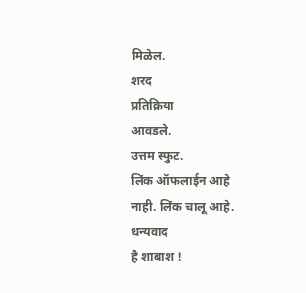मिळेल.
शरद
प्रतिक्रिया
आवडले.
उत्तम स्फुट.
लिंक ऑफलाईन आहे
नाही. लिंक चालू आहे.
धन्यवाद
है शाबाश !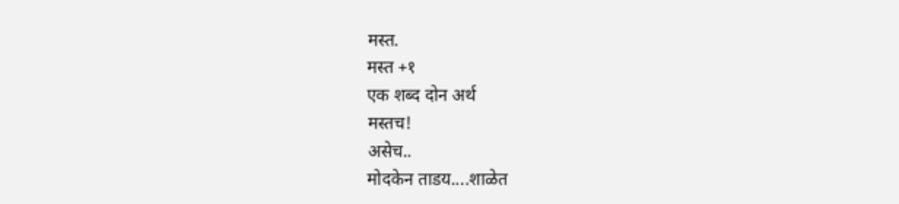मस्त.
मस्त +१
एक शब्द दोन अर्थ
मस्तच!
असेच..
मोदकेन ताडय....शाळेत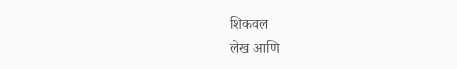शिकवल
लेख आणि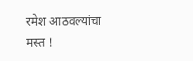रमेश आठवल्यांचा
मस्त !